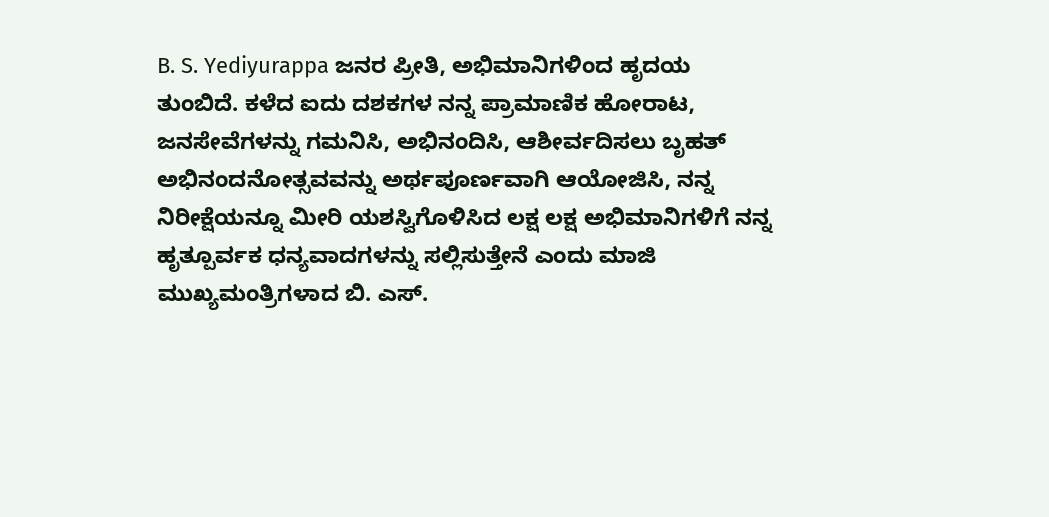B. S. Yediyurappa ಜನರ ಪ್ರೀತಿ, ಅಭಿಮಾನಿಗಳಿಂದ ಹೃದಯ ತುಂಬಿದೆ. ಕಳೆದ ಐದು ದಶಕಗಳ ನನ್ನ ಪ್ರಾಮಾಣಿಕ ಹೋರಾಟ, ಜನಸೇವೆಗಳನ್ನು ಗಮನಿಸಿ, ಅಭಿನಂದಿಸಿ, ಆಶೀರ್ವದಿಸಲು ಬೃಹತ್ ಅಭಿನಂದನೋತ್ಸವವನ್ನು ಅರ್ಥಪೂರ್ಣವಾಗಿ ಆಯೋಜಿಸಿ, ನನ್ನ ನಿರೀಕ್ಷೆಯನ್ನೂ ಮೀರಿ ಯಶಸ್ವಿಗೊಳಿಸಿದ ಲಕ್ಷ ಲಕ್ಷ ಅಭಿಮಾನಿಗಳಿಗೆ ನನ್ನ ಹೃತ್ಪೂರ್ವಕ ಧನ್ಯವಾದಗಳನ್ನು ಸಲ್ಲಿಸುತ್ತೇನೆ ಎಂದು ಮಾಜಿ ಮುಖ್ಯಮಂತ್ರಿಗಳಾದ ಬಿ. ಎಸ್.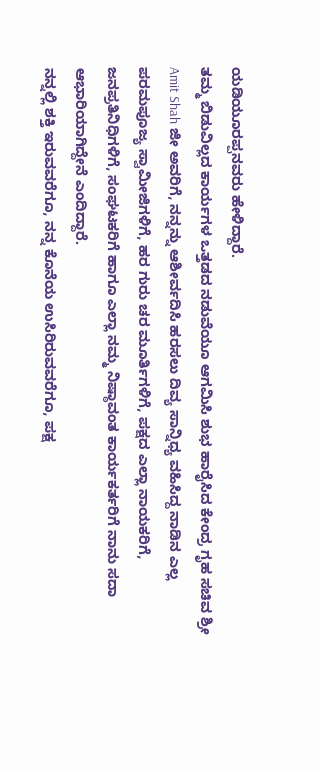ಯಡಿಯೂರಪ್ಪನವರು ಹೇಳಿದ್ದಾರೆ.
ತಮ್ಮ ಬಿಡುವಿಲ್ಲದ ಕಾರ್ಯಗಳ ಒತ್ತಡದ ನಡುವೆಯೂ ಆಗಮಿಸಿ ಶುಭ ಹಾರೈಸಿದ ಕೇಂದ್ರ ಗೃಹ ಸಚಿವ ಶ್ರೀ Amit Shah ಜೀ ಅವರಿಗೆ, ನನ್ನನ್ನು ಆಶೀರ್ವದಿಸಿ ಹರಸಲು ದಿವ್ಯ ಸಾನ್ನಿಧ್ಯ ವಹಿಸಿದ್ದ ನಾಡಿನ ಎಲ್ಲ ಪರಮಪೂಜ್ಯ ಸ್ವಾಮೀಜಿಗಳಿಗೆ, ಹರ ಗುರು ಚರ ಮೂರ್ತಿಗಳಿಗೆ, ಪಕ್ಷದ ಎಲ್ಲಾ ನಾಯಕರಿಗೆ, ಜನಪ್ರತಿನಿಧಿಗಳಿಗೆ, ಸಂಘಟಕರಿಗೆ ಹಾಗೂ ಎಲ್ಲಾ ನಮ್ಮ ನಿಷ್ಠಾವಂತ ಕಾರ್ಯಕರ್ತರಿಗೆ ನಾನು ಸದಾ ಆಭಾರಿಯಾಗಿದ್ದೇನೆ ಎಂದಿದ್ದಾರೆ.
ನನ್ನಲ್ಲಿ ಶಕ್ತಿ ಇರುವವರೆಗೂ, ನನ್ನ ಕೊನೆಯ ಉಸಿರಿರುವವರೆಗೂ, ಪಕ್ಷ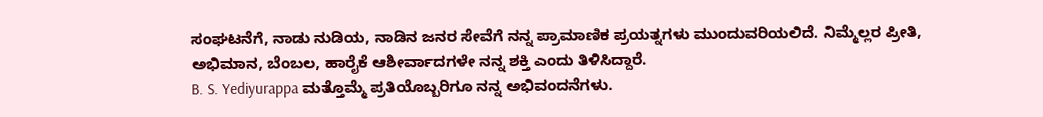ಸಂಘಟನೆಗೆ, ನಾಡು ನುಡಿಯ, ನಾಡಿನ ಜನರ ಸೇವೆಗೆ ನನ್ನ ಪ್ರಾಮಾಣಿಕ ಪ್ರಯತ್ನಗಳು ಮುಂದುವರಿಯಲಿದೆ. ನಿಮ್ಮೆಲ್ಲರ ಪ್ರೀತಿ, ಅಭಿಮಾನ, ಬೆಂಬಲ, ಹಾರೈಕೆ ಆಶೀರ್ವಾದಗಳೇ ನನ್ನ ಶಕ್ತಿ ಎಂದು ತಿಳಿಸಿದ್ದಾರೆ.
B. S. Yediyurappa ಮತ್ತೊಮ್ಮೆ ಪ್ರತಿಯೊಬ್ಬರಿಗೂ ನನ್ನ ಅಭಿವಂದನೆಗಳು.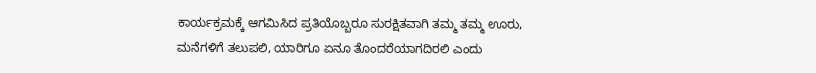ಕಾರ್ಯಕ್ರಮಕ್ಕೆ ಆಗಮಿಸಿದ ಪ್ರತಿಯೊಬ್ಬರೂ ಸುರಕ್ಷಿತವಾಗಿ ತಮ್ಮ ತಮ್ಮ ಊರು, ಮನೆಗಳಿಗೆ ತಲುಪಲಿ, ಯಾರಿಗೂ ಏನೂ ತೊಂದರೆಯಾಗದಿರಲಿ ಎಂದು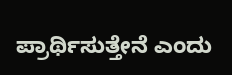ಪ್ರಾರ್ಥಿಸುತ್ತೇನೆ ಎಂದು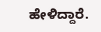ಹೇಳಿದ್ದಾರೆ.